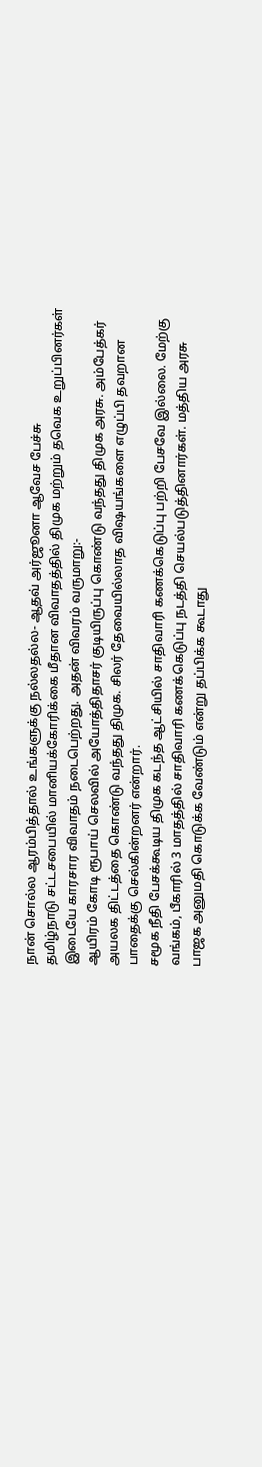நான் சொல்ல ஆரம்பித்தால் உங்களுக்கு நல்லதல்ல- ஆதவ் அர்ஜூனா ஆவேச பேச்சு
தமிழ்நாடு சட்டசபையில் மானியக்கோரிக்கை மீதான விவாதத்தில் திமுக மற்றும் தவெக உறுப்பினர்கள் இடையே காரசார விவாதம் நடைபெற்றது. அதன் விவரம் வருமாறு:-
ஆயிரம் கோடி ரூபாய் செலவில் அயோத்திதாசர் குடியிருப்பு கொண்டு வந்தது திமுக அரசு. அம்பேத்கர் அயலக திட்டத்தை கொண்டு வந்தது திமுக. சிலர் தேவையில்லாத விஷயங்களை எழுப்பி தவறான பாதைக்கு செல்கின்றனர் என்றார்.
சமூக நீதி பேசக்கூடிய திமுக கடந்த ஆட்சியில் சாதிவாரி கணக்கெடுப்பு பற்றி பேசவே இல்லை. மேற்கு வங்கம், பீகாரில் 3 மாதத்தில் சாதிவாரி கணக்கெடுப்பு நடத்தி செயல்படுத்தினார்கள். மத்திய அரசு பாஜக அனுமதி கொடுக்க வேண்டும் என்று தப்பிக்க கூடாது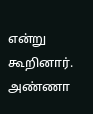என்று கூறினார்.
அண்ணா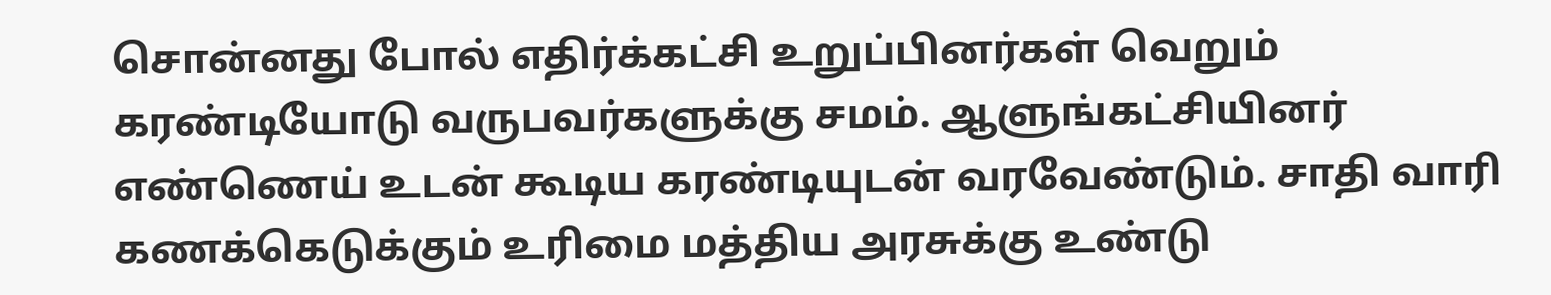சொன்னது போல் எதிர்க்கட்சி உறுப்பினர்கள் வெறும் கரண்டியோடு வருபவர்களுக்கு சமம். ஆளுங்கட்சியினர் எண்ணெய் உடன் கூடிய கரண்டியுடன் வரவேண்டும். சாதி வாரி கணக்கெடுக்கும் உரிமை மத்திய அரசுக்கு உண்டு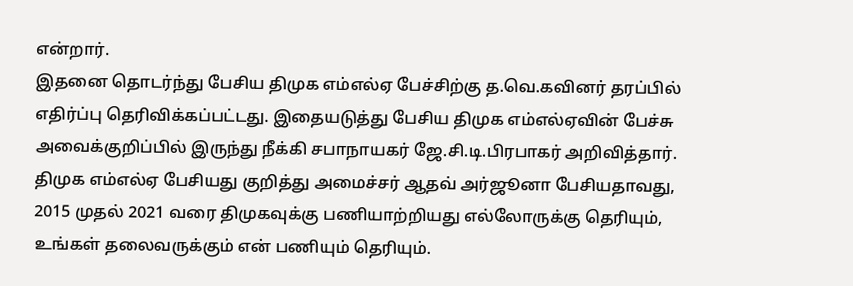என்றார்.
இதனை தொடர்ந்து பேசிய திமுக எம்எல்ஏ பேச்சிற்கு த.வெ.கவினர் தரப்பில் எதிர்ப்பு தெரிவிக்கப்பட்டது. இதையடுத்து பேசிய திமுக எம்எல்ஏவின் பேச்சு அவைக்குறிப்பில் இருந்து நீக்கி சபாநாயகர் ஜே.சி.டி.பிரபாகர் அறிவித்தார்.
திமுக எம்எல்ஏ பேசியது குறித்து அமைச்சர் ஆதவ் அர்ஜூனா பேசியதாவது, 2015 முதல் 2021 வரை திமுகவுக்கு பணியாற்றியது எல்லோருக்கு தெரியும், உங்கள் தலைவருக்கும் என் பணியும் தெரியும்.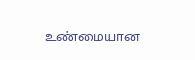உண்மையான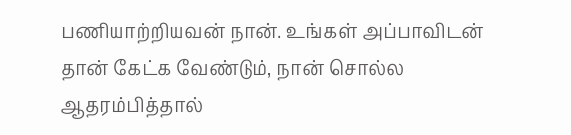பணியாற்றியவன் நான். உங்கள் அப்பாவிடன் தான் கேட்க வேண்டும், நான் சொல்ல ஆதரம்பித்தால்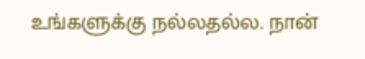உங்களுக்கு நல்லதல்ல. நான்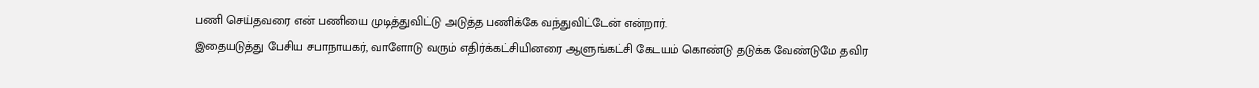பணி செய்தவரை என் பணியை முடித்துவிட்டு அடுத்த பணிக்கே வந்துவிட்டேன் என்றார்.
இதையடுத்து பேசிய சபாநாயகர், வாளோடு வரும் எதிர்க்கட்சியினரை ஆளுங்கட்சி கேடயம் கொண்டு தடுக்க வேண்டுமே தவிர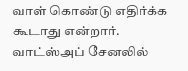வாள் கொண்டு எதிர்க்க கூடாது என்றார்.
வாட்ஸ்அப் சேனலில்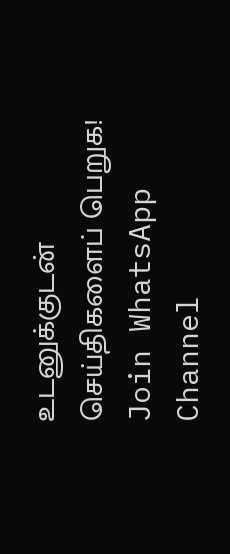உடனுக்குடன் செய்திகளைப் பெறுக!
Join WhatsApp Channel